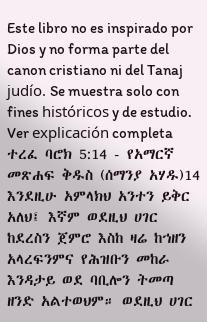Este libro no es inspirado por Dios y no forma parte del canon cristiano ni del Tanaj judío. Se muestra solo con fines históricos y de estudio. Ver explicación completa ተረፈ ባሮክ 5:14 - የአማርኛ መጽሐፍ ቅዱስ (ሰማንያ አሃዱ)14 እንደዚሁ አምላክህ አንተን ይቅር አለህ፤ እኛም ወደዚህ ሀገር ከደረስን ጀምሮ እስከ ዛሬ ከኀዘን አላረፍንምና የሕዝቡን መከራ እንዳታይ ወደ ባቢሎን ትመጣ ዘንድ አልተወህም። ወደዚህ ሀገር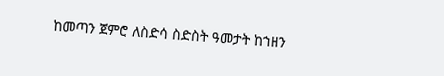ከመጣን ጀምሮ ለስድሳ ስድስት ዓመታት ከኀዘን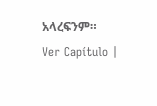አላረፍንም። Ver Capítulo |